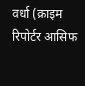वर्धा (क्राइम रिपोर्टर आसिफ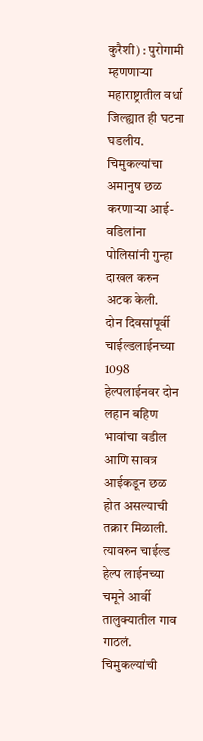कुरैशी) : पुरोगामी म्हणणाऱ्या महाराष्ट्रातील वर्धा जिल्ह्यात ही घटना घडलीय. चिमुकल्यांचा अमानुष छळ करणाऱ्या आई-वडिलांना पोलिसांनी गुन्हा दाखल करुन अटक केली.
दोन दिवसांपूर्वी चाईल्डलाईनच्या 1098 हेल्पलाईनवर दोन लहान बहिण भावांचा वडील आणि सावत्र आईकडून छळ होत असल्याची तक्रार मिळाली. त्यावरुन चाईल्ड हेल्प लाईनच्या चमूने आर्वी तालुक्यातील गाव गाठलं. चिमुकल्यांची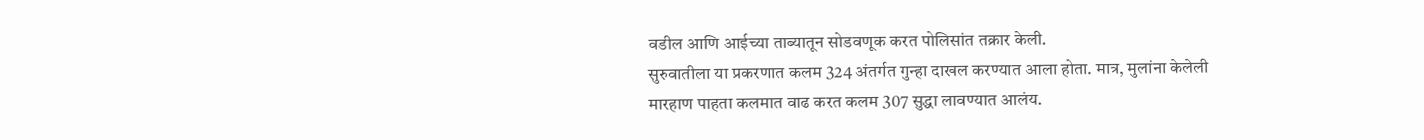वडील आणि आईच्या ताब्यातून सोडवणूक करत पोलिसांत तक्रार केली.
सुरुवातीला या प्रकरणात कलम 324 अंतर्गत गुन्हा दाखल करण्यात आला होता. मात्र, मुलांना केलेली मारहाण पाहता कलमात वाढ करत कलम 307 सुद्धा लावण्यात आलंय.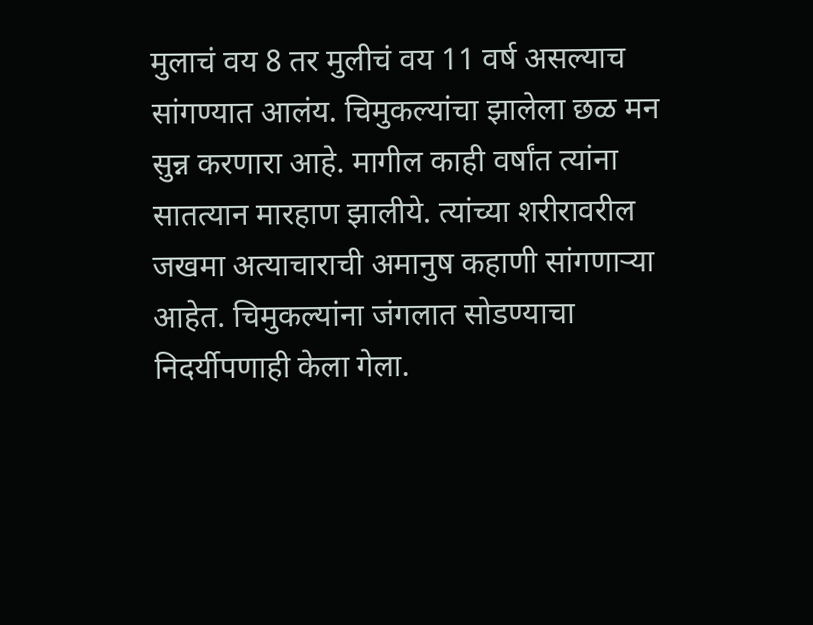मुलाचं वय 8 तर मुलीचं वय 11 वर्ष असल्याच सांगण्यात आलंय. चिमुकल्यांचा झालेला छळ मन सुन्न करणारा आहे. मागील काही वर्षांत त्यांना सातत्यान मारहाण झालीये. त्यांच्या शरीरावरील जखमा अत्याचाराची अमानुष कहाणी सांगणाऱ्या आहेत. चिमुकल्यांना जंगलात सोडण्याचा निदर्यीपणाही केला गेला.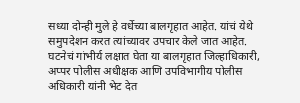सध्या दोन्ही मुले हे वर्धेच्या बालगृहात आहेत. यांचं येथे समुपदेशन करत त्यांच्यावर उपचार केले जात आहेत. घटनेचं गांभीर्य लक्षात घेता या बालगृहात जिल्हाधिकारी, अप्पर पोलीस अधीक्षक आणि उपविभागीय पोलीस अधिकारी यांनी भेट देत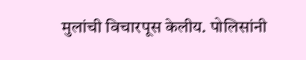मुलांची विचारपूस केलीय. पोलिसांनी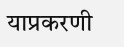याप्रकरणी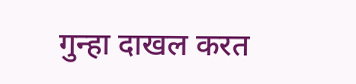गुन्हा दाखल करत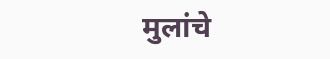मुलांचे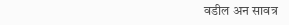वडील अन सावत्र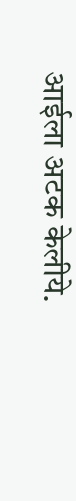आईला अटक केलीये.